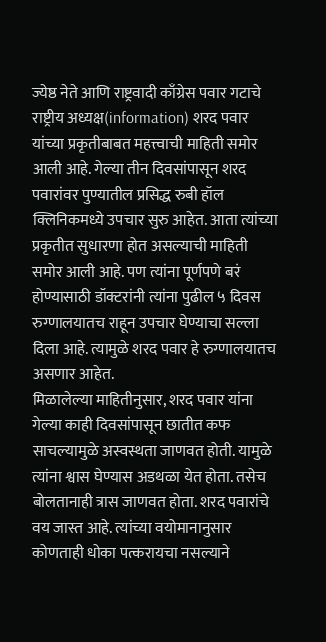ज्येष्ठ नेते आणि राष्ट्रवादी काँग्रेस पवार गटाचे राष्ट्रीय अध्यक्ष(information) शरद पवार यांच्या प्रकृतीबाबत महत्त्वाची माहिती समोर आली आहे. गेल्या तीन दिवसांपासून शरद पवारांवर पुण्यातील प्रसिद्ध रुबी हॉल क्लिनिकमध्ये उपचार सुरु आहेत. आता त्यांच्या प्रकृतीत सुधारणा होत असल्याची माहिती समोर आली आहे. पण त्यांना पूर्णपणे बरं होण्यासाठी डॉक्टरांनी त्यांना पुढील ५ दिवस रुग्णालयातच राहून उपचार घेण्याचा सल्ला दिला आहे. त्यामुळे शरद पवार हे रुग्णालयातच असणार आहेत.
मिळालेल्या माहितीनुसार, शरद पवार यांना गेल्या काही दिवसांपासून छातीत कफ साचल्यामुळे अस्वस्थता जाणवत होती. यामुळे त्यांना श्वास घेण्यास अडथळा येत होता. तसेच बोलतानाही त्रास जाणवत होता. शरद पवारांचे वय जास्त आहे. त्यांच्या वयोमानानुसार कोणताही धोका पत्करायचा नसल्याने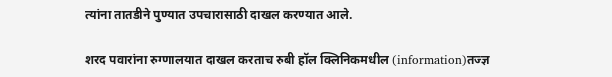त्यांना तातडीने पुण्यात उपचारासाठी दाखल करण्यात आले.

शरद पवारांना रुग्णालयात दाखल करताच रुबी हॉल क्लिनिकमधील (information)तज्ज्ञ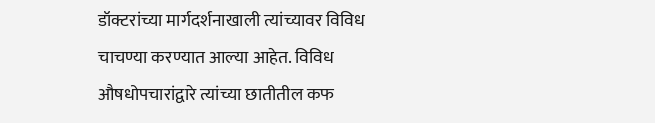डॉक्टरांच्या मार्गदर्शनाखाली त्यांच्यावर विविध चाचण्या करण्यात आल्या आहेत. विविध औषधोपचारांद्वारे त्यांच्या छातीतील कफ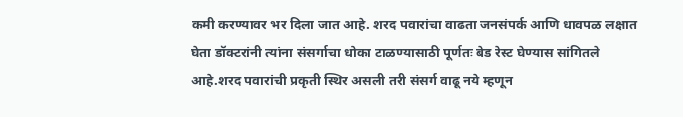कमी करण्यावर भर दिला जात आहे. शरद पवारांचा वाढता जनसंपर्क आणि धावपळ लक्षात घेता डॉक्टरांनी त्यांना संसर्गाचा धोका टाळण्यासाठी पूर्णतः बेड रेस्ट घेण्यास सांगितले आहे.शरद पवारांची प्रकृती स्थिर असली तरी संसर्ग वाढू नये म्हणून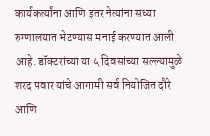कार्यकर्त्यांना आणि इतर नेत्यांना सध्या रुग्णालयात भेटण्यास मनाई करण्यात आली आहे. डॉक्टरांच्या या ५ दिवसांच्या सल्ल्यामुळे शरद पवार यांचे आगामी सर्व नियोजित दौरे आणि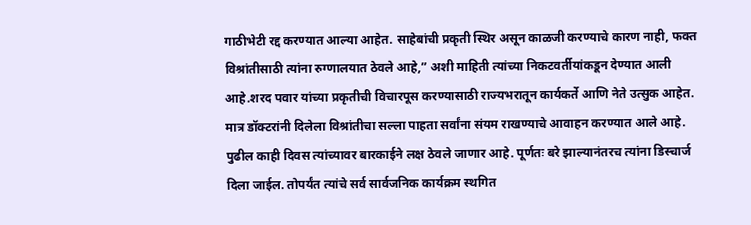गाठीभेटी रद्द करण्यात आल्या आहेत. साहेबांची प्रकृती स्थिर असून काळजी करण्याचे कारण नाही, फक्त विश्रांतीसाठी त्यांना रुग्णालयात ठेवले आहे,” अशी माहिती त्यांच्या निकटवर्तीयांकडून देण्यात आली आहे.शरद पवार यांच्या प्रकृतीची विचारपूस करण्यासाठी राज्यभरातून कार्यकर्ते आणि नेते उत्सुक आहेत. मात्र डॉक्टरांनी दिलेला विश्रांतीचा सल्ला पाहता सर्वांना संयम राखण्याचे आवाहन करण्यात आले आहे. पुढील काही दिवस त्यांच्यावर बारकाईने लक्ष ठेवले जाणार आहे. पूर्णतः बरे झाल्यानंतरच त्यांना डिस्चार्ज दिला जाईल. तोपर्यंत त्यांचे सर्व सार्वजनिक कार्यक्रम स्थगित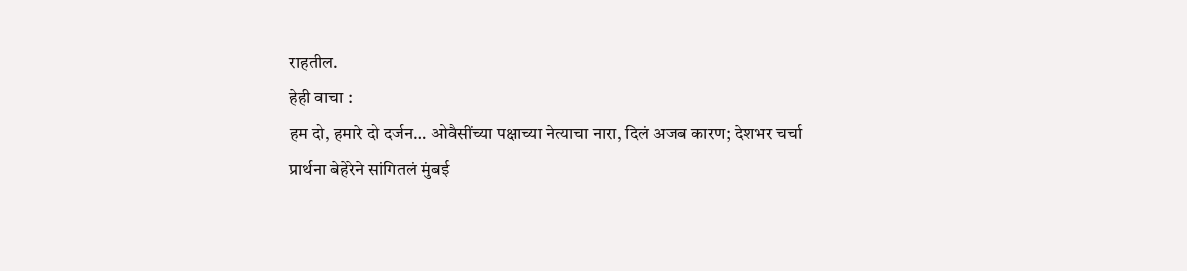राहतील.
हेही वाचा :
हम दो, हमारे दो दर्जन… ओवैसींच्या पक्षाच्या नेत्याचा नारा, दिलं अजब कारण; देशभर चर्चा
प्रार्थना बेहेरेने सांगितलं मुंबई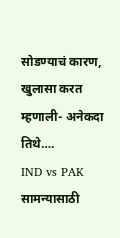सोडण्याचं कारण, खुलासा करत म्हणाली- अनेकदा तिथे….
IND vs PAK सामन्यासाठी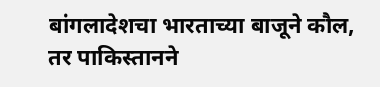बांगलादेशचा भारताच्या बाजूने कौल, तर पाकिस्तानने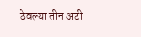ठेवल्या तीन अटी